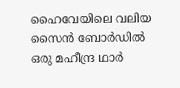ഹൈവേയിലെ വലിയ സൈൻ ബോർഡിൽ ഒരു മഹീന്ദ്ര ഥാർ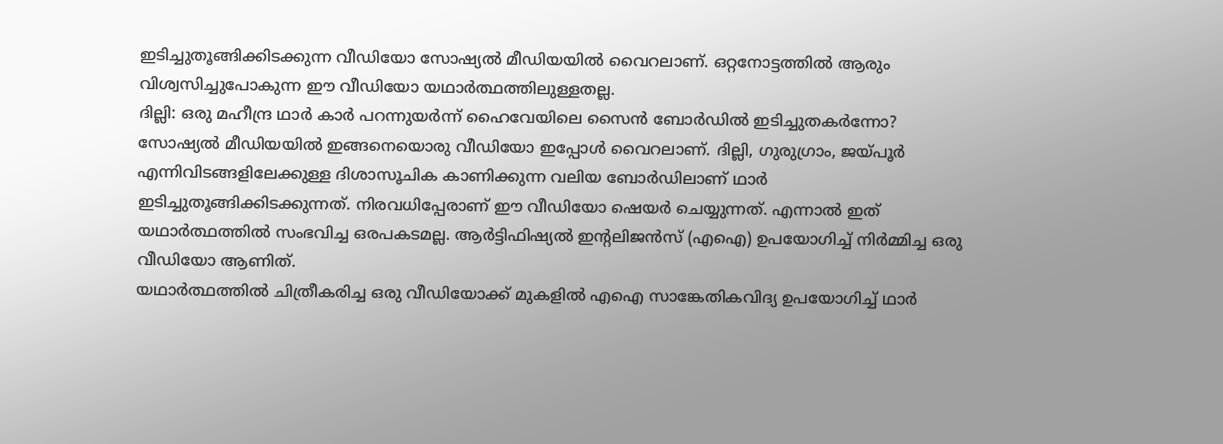ഇടിച്ചുതൂങ്ങിക്കിടക്കുന്ന വീഡിയോ സോഷ്യൽ മീഡിയയിൽ വൈറലാണ്. ഒറ്റനോട്ടത്തിൽ ആരും വിശ്വസിച്ചുപോകുന്ന ഈ വീഡിയോ യഥാർത്ഥത്തിലുള്ളതല്ല.
ദില്ലി: ഒരു മഹീന്ദ്ര ഥാർ കാർ പറന്നുയർന്ന് ഹൈവേയിലെ സൈൻ ബോർഡിൽ ഇടിച്ചുതകർന്നോ? സോഷ്യൽ മീഡിയയിൽ ഇങ്ങനെയൊരു വീഡിയോ ഇപ്പോൾ വൈറലാണ്. ദില്ലി, ഗുരുഗ്രാം, ജയ്പൂർ എന്നിവിടങ്ങളിലേക്കുള്ള ദിശാസൂചിക കാണിക്കുന്ന വലിയ ബോർഡിലാണ് ഥാർ ഇടിച്ചുതൂങ്ങിക്കിടക്കുന്നത്. നിരവധിപ്പേരാണ് ഈ വീഡിയോ ഷെയർ ചെയ്യുന്നത്. എന്നാൽ ഇത് യഥാർത്ഥത്തിൽ സംഭവിച്ച ഒരപകടമല്ല. ആർട്ടിഫിഷ്യൽ ഇൻ്റലിജൻസ് (എഐ) ഉപയോഗിച്ച് നിർമ്മിച്ച ഒരു വീഡിയോ ആണിത്.
യഥാർത്ഥത്തിൽ ചിത്രീകരിച്ച ഒരു വീഡിയോക്ക് മുകളിൽ എഐ സാങ്കേതികവിദ്യ ഉപയോഗിച്ച് ഥാർ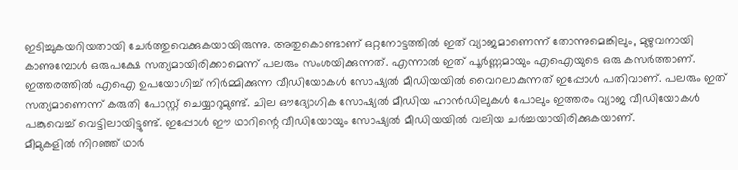ഇടിച്ചുകയറിയതായി ചേർത്തുവെക്കുകയായിരുന്നു. അതുകൊണ്ടാണ് ഒറ്റനോട്ടത്തിൽ ഇത് വ്യാജമാണെന്ന് തോന്നുമെങ്കിലും, മുഴുവനായി കാണുമ്പോൾ ഒരുപക്ഷേ സത്യമായിരിക്കാമെന്ന് പലരും സംശയിക്കുന്നത്. എന്നാൽ ഇത് പൂർണ്ണമായും എഐയുടെ ഒരു കസർത്താണ്.
ഇത്തരത്തിൽ എഐ ഉപയോഗിച്ച് നിർമ്മിക്കുന്ന വീഡിയോകൾ സോഷ്യൽ മീഡിയയിൽ വൈറലാകുന്നത് ഇപ്പോൾ പതിവാണ്. പലരും ഇത് സത്യമാണെന്ന് കരുതി പോസ്റ്റ് ചെയ്യാറുമുണ്ട്. ചില ഔദ്യോഗിക സോഷ്യൽ മീഡിയ ഹാൻഡിലുകൾ പോലും ഇത്തരം വ്യാജ വീഡിയോകൾ പങ്കുവെച്ച് വെട്ടിലായിട്ടുണ്ട്. ഇപ്പോൾ ഈ ഥാറിന്റെ വീഡിയോയും സോഷ്യൽ മീഡിയയിൽ വലിയ ചർച്ചയായിരിക്കുകയാണ്.
മീമുകളിൽ നിറഞ്ഞ് ഥാർ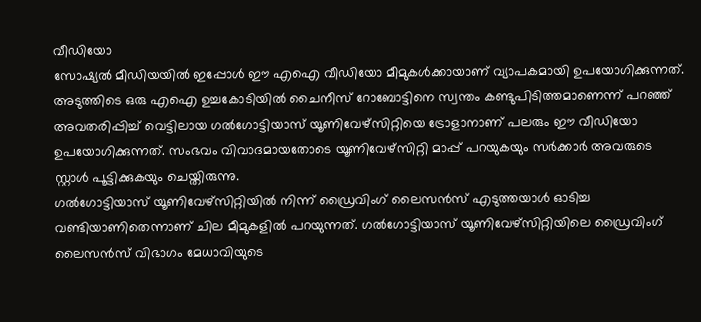വീഡിയോ
സോഷ്യൽ മീഡിയയിൽ ഇപ്പോൾ ഈ എഐ വീഡിയോ മീമുകൾക്കായാണ് വ്യാപകമായി ഉപയോഗിക്കുന്നത്. അടുത്തിടെ ഒരു എഐ ഉച്ചകോടിയിൽ ചൈനീസ് റോബോട്ടിനെ സ്വന്തം കണ്ടുപിടിത്തമാണെന്ന് പറഞ്ഞ് അവതരിപ്പിച്ച് വെട്ടിലായ ഗൽഗോട്ടിയാസ് യൂണിവേഴ്സിറ്റിയെ ട്രോളാനാണ് പലരും ഈ വീഡിയോ ഉപയോഗിക്കുന്നത്. സംഭവം വിവാദമായതോടെ യൂണിവേഴ്സിറ്റി മാപ്പ് പറയുകയും സർക്കാർ അവരുടെ സ്റ്റാൾ പൂട്ടിക്കുകയും ചെയ്തിരുന്നു.
ഗൽഗോട്ടിയാസ് യൂണിവേഴ്സിറ്റിയിൽ നിന്ന് ഡ്രൈവിംഗ് ലൈസൻസ് എടുത്തയാൾ ഓടിച്ച വണ്ടിയാണിതെന്നാണ് ചില മീമുകളിൽ പറയുന്നത്. ഗൽഗോട്ടിയാസ് യൂണിവേഴ്സിറ്റിയിലെ ഡ്രൈവിംഗ് ലൈസൻസ് വിഭാഗം മേധാവിയുടെ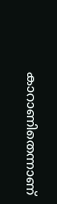കാറാണിതെന്നാണ്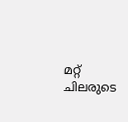മറ്റ് ചിലരുടെ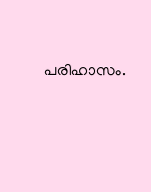പരിഹാസം.